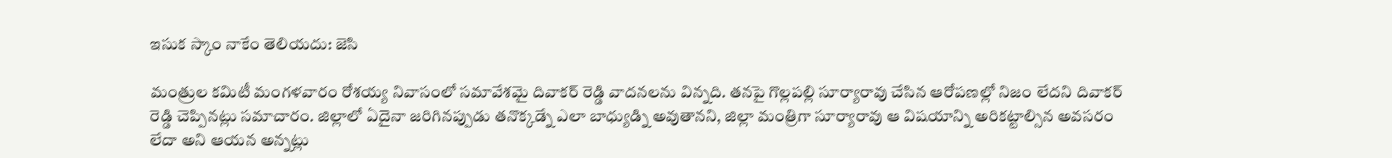ఇసుక స్కాం నాకేం తెలియదు: జెసి

మంత్రుల కమిటీ మంగళవారం రోశయ్య నివాసంలో సమావేశమై దివాకర్ రెడ్డి వాదనలను విన్నది. తనపై గొల్లపల్లి సూర్యారావు చేసిన ఆరోపణల్లో నిజం లేదని దివాకర్ రెడ్డి చెప్పినట్లు సమాచారం. జిల్లాలో ఏదైనా జరిగినప్పుడు తనొక్కడ్నే ఎలా బాధ్యుడ్ని అవుతానని, జిల్లా మంత్రిగా సూర్యారావు ఆ విషయాన్ని అరికట్టాల్సిన అవసరం లేదా అని ఆయన అన్నట్లు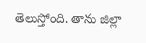తెలుస్తోంది. తాను జిల్లా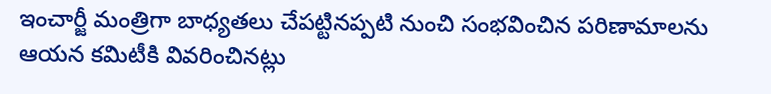ఇంచార్జీ మంత్రిగా బాధ్యతలు చేపట్టినప్పటి నుంచి సంభవించిన పరిణామాలను ఆయన కమిటీకి వివరించినట్లు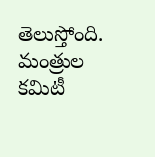తెలుస్తోంది. మంత్రుల కమిటీ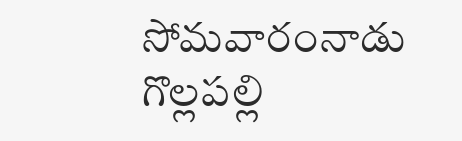సోమవారంనాడు గొల్లపల్లి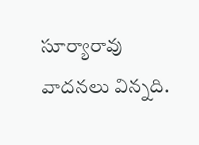సూర్యారావు వాదనలు విన్నది.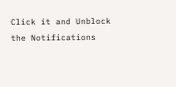Click it and Unblock the Notifications